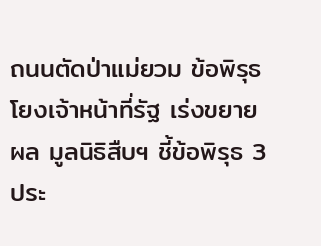ถนนตัดป่าแม่ยวม ข้อพิรุธโยงเจ้าหน้าที่รัฐ เร่งขยายผล มูลนิธิสืบฯ ชี้ข้อพิรุธ 3 ประ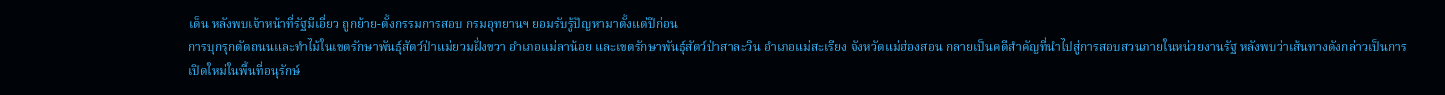เด็น หลังพบเจ้าหน้าที่รัฐมีเอี่ยว ถูกย้าย-ตั้งกรรมการสอบ กรมอุทยานฯ ยอมรับรู้ปัญหามาตั้งแต่ปีก่อน
การบุกรุกตัดถนนและทำไม้ในเขตรักษาพันธุ์สัตว์ป่าแม่ยวมฝั่งขวา อำเภอแม่ลาน้อย และเขตรักษาพันธุ์สัตว์ป่าสาละวิน อำเภอแม่สะเรียง จังหวัดแม่ฮ่องสอน กลายเป็นคดีสำคัญที่นำไปสู่การสอบสวนภายในหน่วยงานรัฐ หลังพบว่าเส้นทางดังกล่าวเป็นการเปิดใหม่ในพื้นที่อนุรักษ์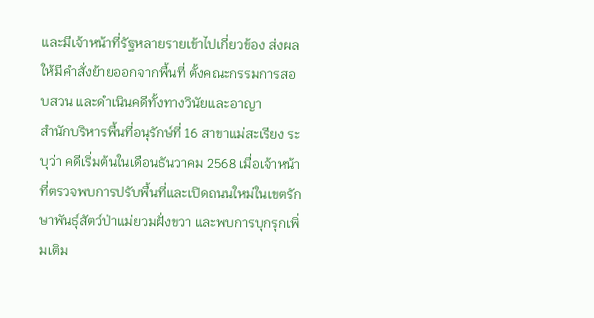และมีเจ้าหน้าที่รัฐหลายรายเข้าไปเกี่ยวข้อง ส่งผลให้มีคำสั่งย้ายออกจากพื้นที่ ตั้งคณะกรรมการสอบสวน และดำเนินคดีทั้งทางวินัยและอาญา
สำนักบริหารพื้นที่อนุรักษ์ที่ 16 สาขาแม่สะเรียง ระบุว่า คดีเริ่มต้นในเดือนธันวาคม 2568 เมื่อเจ้าหน้าที่ตรวจพบการปรับพื้นที่และเปิดถนนใหม่ในเขตรักษาพันธุ์สัตว์ป่าแม่ยวมฝั่งขวา และพบการบุกรุกเพิ่มเติม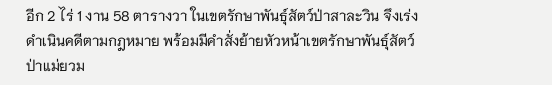อีก 2 ไร่ 1 งาน 58 ตารางวา ในเขตรักษาพันธุ์สัตว์ป่าสาละวิน จึงเร่งดำเนินคดีตามกฎหมาย พร้อมมีคำสั่งย้ายหัวหน้าเขตรักษาพันธุ์สัตว์ป่าแม่ยวม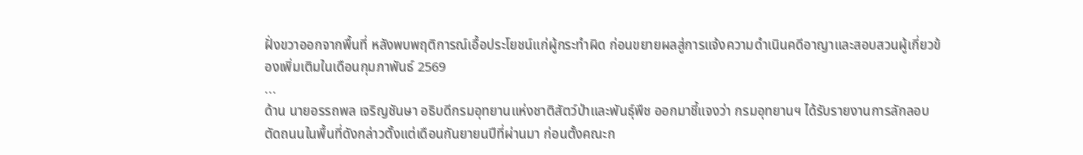ฝั่งขวาออกจากพื้นที่ หลังพบพฤติการณ์เอื้อประโยชน์แก่ผู้กระทำผิด ก่อนขยายผลสู่การแจ้งความดำเนินคดีอาญาและสอบสวนผู้เกี่ยวข้องเพิ่มเติมในเดือนกุมภาพันธ์ 2569
...
ด้าน นายอรรถพล เจริญชันษา อธิบดีกรมอุทยานแห่งชาติสัตว์ป่าและพันธุ์พืช ออกมาชี้แจงว่า กรมอุทยานฯ ได้รับรายงานการลักลอบตัดถนนในพื้นที่ดังกล่าวตั้งแต่เดือนกันยายนปีที่ผ่านมา ก่อนตั้งคณะก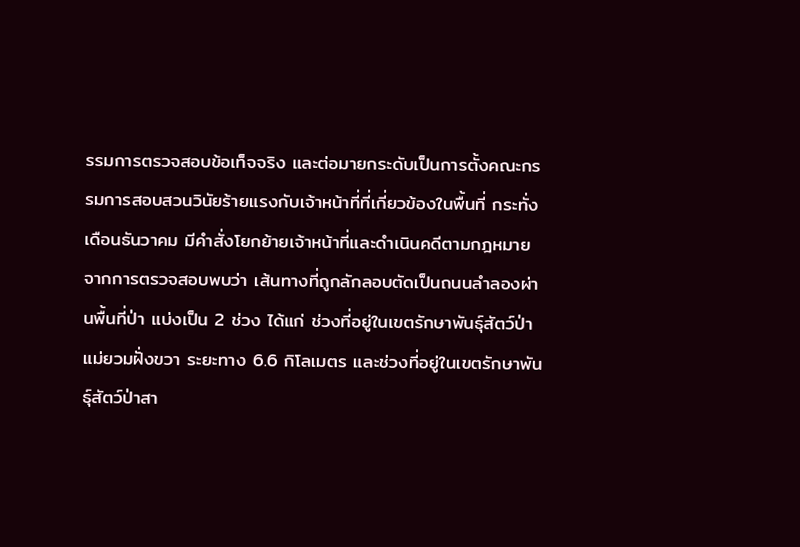รรมการตรวจสอบข้อเท็จจริง และต่อมายกระดับเป็นการตั้งคณะกรรมการสอบสวนวินัยร้ายแรงกับเจ้าหน้าที่ที่เกี่ยวข้องในพื้นที่ กระทั่งเดือนธันวาคม มีคำสั่งโยกย้ายเจ้าหน้าที่และดำเนินคดีตามกฎหมาย
จากการตรวจสอบพบว่า เส้นทางที่ถูกลักลอบตัดเป็นถนนลำลองผ่านพื้นที่ป่า แบ่งเป็น 2 ช่วง ได้แก่ ช่วงที่อยู่ในเขตรักษาพันธุ์สัตว์ป่าแม่ยวมฝั่งขวา ระยะทาง 6.6 กิโลเมตร และช่วงที่อยู่ในเขตรักษาพันธุ์สัตว์ป่าสา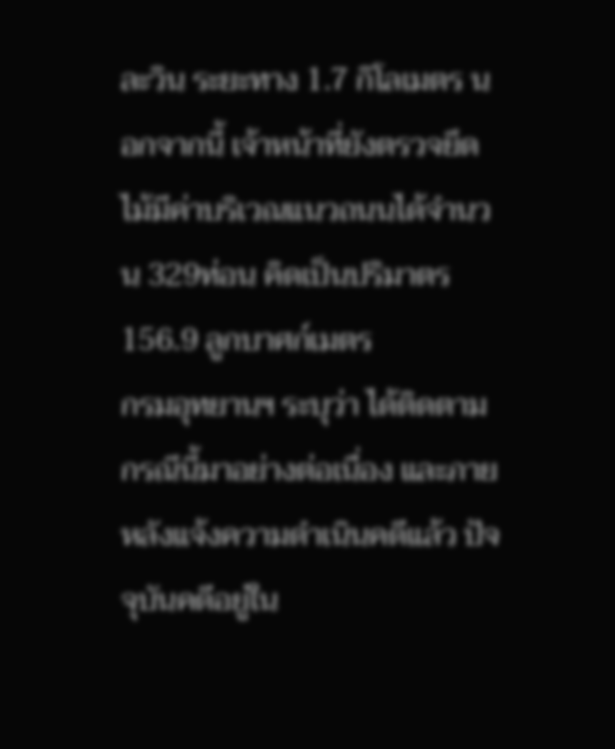ละวิน ระยะทาง 1.7 กิโลเมตร นอกจากนี้ เจ้าหน้าที่ยังตรวจยึดไม้มีค่าบริเวณแนวถนนได้จำนวน 329ท่อน คิดเป็นปริมาตร 156.9 ลูกบาศก์เมตร
กรมอุทยานฯ ระบุว่า ได้ติดตามกรณีนี้มาอย่างต่อเนื่อง และภายหลังแจ้งความดำเนินคดีแล้ว ปัจจุบันคดีอยู่ใน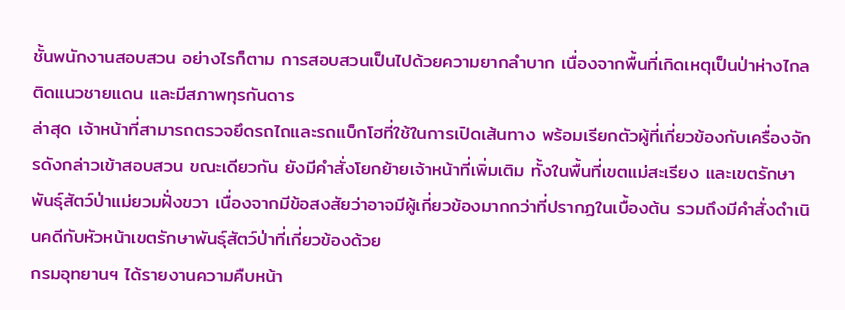ชั้นพนักงานสอบสวน อย่างไรก็ตาม การสอบสวนเป็นไปด้วยความยากลำบาก เนื่องจากพื้นที่เกิดเหตุเป็นป่าห่างไกล ติดแนวชายแดน และมีสภาพทุรกันดาร
ล่าสุด เจ้าหน้าที่สามารถตรวจยึดรถไถและรถแบ็กโฮที่ใช้ในการเปิดเส้นทาง พร้อมเรียกตัวผู้ที่เกี่ยวข้องกับเครื่องจักรดังกล่าวเข้าสอบสวน ขณะเดียวกัน ยังมีคำสั่งโยกย้ายเจ้าหน้าที่เพิ่มเติม ทั้งในพื้นที่เขตแม่สะเรียง และเขตรักษาพันธุ์สัตว์ป่าแม่ยวมฝั่งขวา เนื่องจากมีข้อสงสัยว่าอาจมีผู้เกี่ยวข้องมากกว่าที่ปรากฏในเบื้องต้น รวมถึงมีคำสั่งดำเนินคดีกับหัวหน้าเขตรักษาพันธุ์สัตว์ป่าที่เกี่ยวข้องด้วย
กรมอุทยานฯ ได้รายงานความคืบหน้า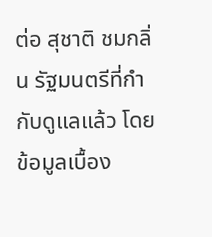ต่อ สุชาติ ชมกลิ่น รัฐมนตรีที่กำกับดูแลแล้ว โดยข้อมูลเบื้อง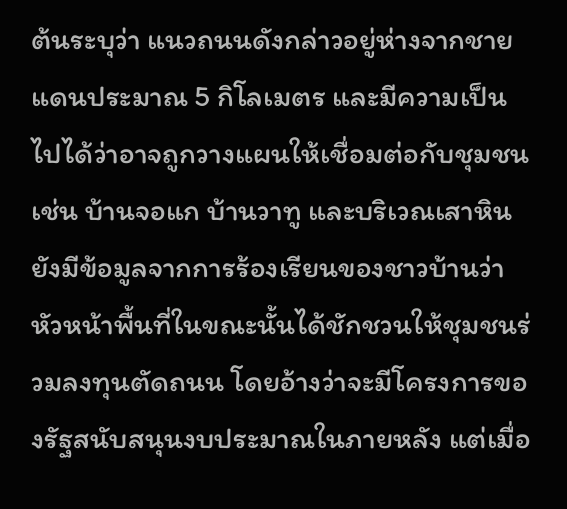ต้นระบุว่า แนวถนนดังกล่าวอยู่ห่างจากชายแดนประมาณ 5 กิโลเมตร และมีความเป็นไปได้ว่าอาจถูกวางแผนให้เชื่อมต่อกับชุมชน เช่น บ้านจอแก บ้านวาทู และบริเวณเสาหิน
ยังมีข้อมูลจากการร้องเรียนของชาวบ้านว่า หัวหน้าพื้นที่ในขณะนั้นได้ชักชวนให้ชุมชนร่วมลงทุนตัดถนน โดยอ้างว่าจะมีโครงการของรัฐสนับสนุนงบประมาณในภายหลัง แต่เมื่อ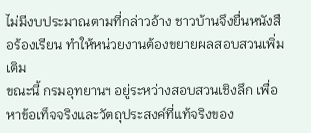ไม่มีงบประมาณตามที่กล่าวอ้าง ชาวบ้านจึงยื่นหนังสือร้องเรียน ทำให้หน่วยงานต้องขยายผลสอบสวนเพิ่มเติม
ขณะนี้ กรมอุทยานฯ อยู่ระหว่างสอบสวนเชิงลึก เพื่อหาข้อเท็จจริงและวัตถุประสงค์ที่แท้จริงของ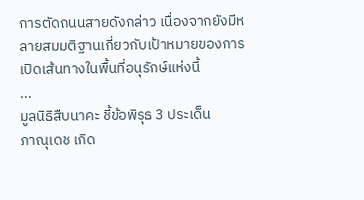การตัดถนนสายดังกล่าว เนื่องจากยังมีหลายสมมติฐานเกี่ยวกับเป้าหมายของการเปิดเส้นทางในพื้นที่อนุรักษ์แห่งนี้
...
มูลนิธิสืบนาคะ ชี้ข้อพิรุธ 3 ประเด็น
ภาณุเดช เกิด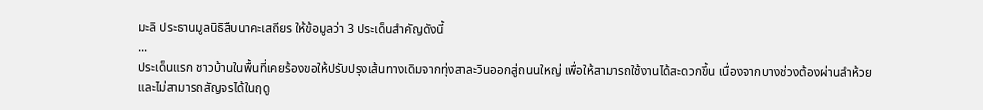มะลิ ประธานมูลนิธิสืบนาคะเสถียร ให้ข้อมูลว่า 3 ประเด็นสำคัญดังนี้
...
ประเด็นแรก ชาวบ้านในพื้นที่เคยร้องขอให้ปรับปรุงเส้นทางเดิมจากทุ่งสาละวินออกสู่ถนนใหญ่ เพื่อให้สามารถใช้งานได้สะดวกขึ้น เนื่องจากบางช่วงต้องผ่านลำห้วยและไม่สามารถสัญจรได้ในฤดู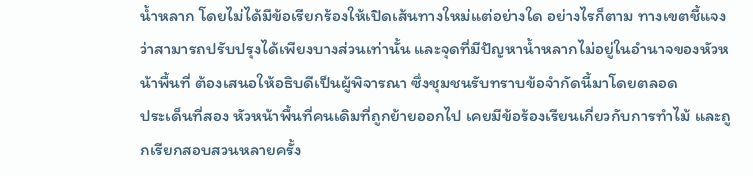น้ำหลาก โดยไม่ได้มีข้อเรียกร้องให้เปิดเส้นทางใหม่แต่อย่างใด อย่างไรก็ตาม ทางเขตชี้แจงว่าสามารถปรับปรุงได้เพียงบางส่วนเท่านั้น และจุดที่มีปัญหาน้ำหลากไม่อยู่ในอำนาจของหัวหน้าพื้นที่ ต้องเสนอให้อธิบดีเป็นผู้พิจารณา ซึ่งชุมชนรับทราบข้อจำกัดนี้มาโดยตลอด
ประเด็นที่สอง หัวหน้าพื้นที่คนเดิมที่ถูกย้ายออกไป เคยมีข้อร้องเรียนเกี่ยวกับการทำไม้ และถูกเรียกสอบสวนหลายครั้ง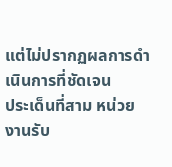แต่ไม่ปรากฏผลการดำเนินการที่ชัดเจน
ประเด็นที่สาม หน่วยงานรับ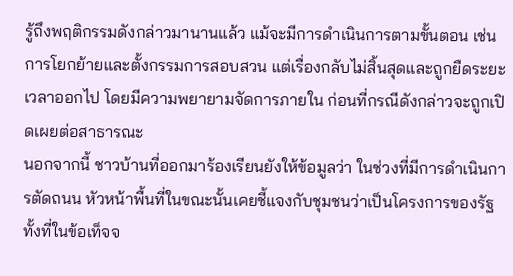รู้ถึงพฤติกรรมดังกล่าวมานานแล้ว แม้จะมีการดำเนินการตามขั้นตอน เช่น การโยกย้ายและตั้งกรรมการสอบสวน แต่เรื่องกลับไม่สิ้นสุดและถูกยืดระยะเวลาออกไป โดยมีความพยายามจัดการภายใน ก่อนที่กรณีดังกล่าวจะถูกเปิดเผยต่อสาธารณะ
นอกจากนี้ ชาวบ้านที่ออกมาร้องเรียนยังให้ข้อมูลว่า ในช่วงที่มีการดำเนินการตัดถนน หัวหน้าพื้นที่ในขณะนั้นเคยชี้แจงกับชุมชนว่าเป็นโครงการของรัฐ ทั้งที่ในข้อเท็จจ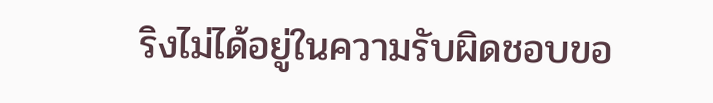ริงไม่ได้อยู่ในความรับผิดชอบขอ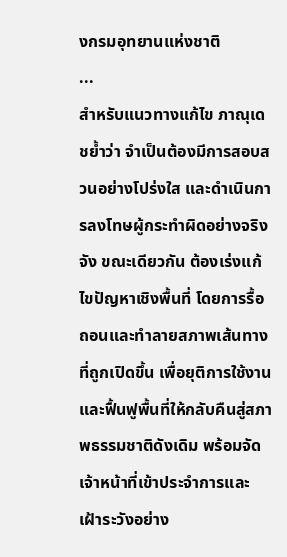งกรมอุทยานแห่งชาติ
...
สำหรับแนวทางแก้ไข ภาณุเดชย้ำว่า จำเป็นต้องมีการสอบสวนอย่างโปร่งใส และดำเนินการลงโทษผู้กระทำผิดอย่างจริงจัง ขณะเดียวกัน ต้องเร่งแก้ไขปัญหาเชิงพื้นที่ โดยการรื้อถอนและทำลายสภาพเส้นทางที่ถูกเปิดขึ้น เพื่อยุติการใช้งาน และฟื้นฟูพื้นที่ให้กลับคืนสู่สภาพธรรมชาติดังเดิม พร้อมจัดเจ้าหน้าที่เข้าประจำการและเฝ้าระวังอย่าง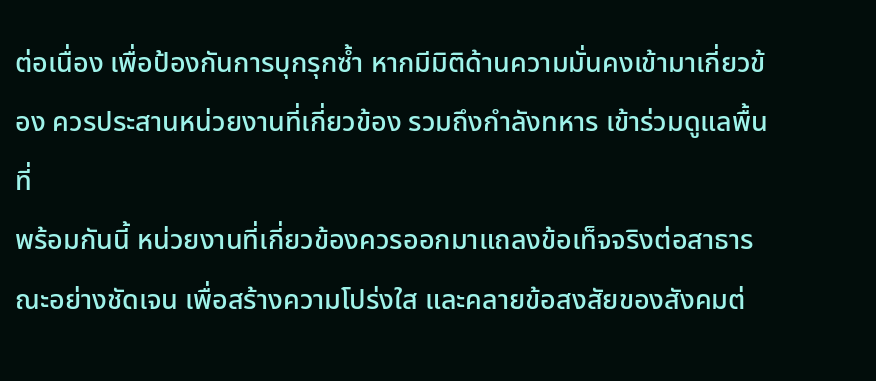ต่อเนื่อง เพื่อป้องกันการบุกรุกซ้ำ หากมีมิติด้านความมั่นคงเข้ามาเกี่ยวข้อง ควรประสานหน่วยงานที่เกี่ยวข้อง รวมถึงกำลังทหาร เข้าร่วมดูแลพื้นที่
พร้อมกันนี้ หน่วยงานที่เกี่ยวข้องควรออกมาแถลงข้อเท็จจริงต่อสาธารณะอย่างชัดเจน เพื่อสร้างความโปร่งใส และคลายข้อสงสัยของสังคมต่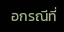อกรณีที่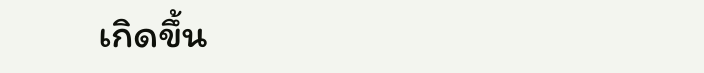เกิดขึ้น